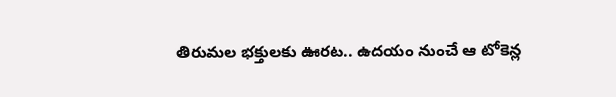తిరుమల భక్తులకు ఊరట.. ఉదయం నుంచే ఆ టోకెన్ల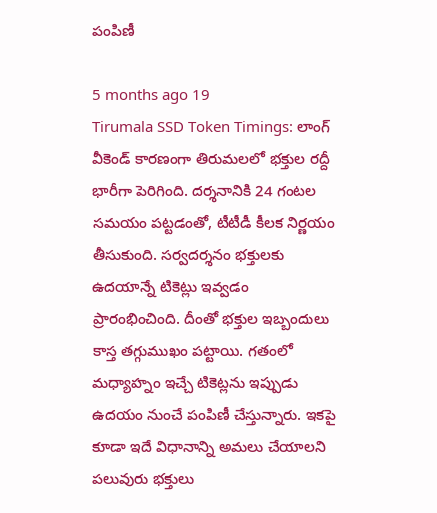పంపిణీ

5 months ago 19
Tirumala SSD Token Timings: లాంగ్ వీకెండ్ కారణంగా తిరుమలలో భక్తుల రద్దీ భారీగా పెరిగింది. దర్శనానికి 24 గంటల సమయం పట్టడంతో, టీటీడీ కీలక నిర్ణయం తీసుకుంది. సర్వదర్శనం భక్తులకు ఉదయాన్నే టికెట్లు ఇవ్వడం ప్రారంభించింది. దీంతో భక్తుల ఇబ్బందులు కాస్త తగ్గుముఖం పట్టాయి. గతంలో మధ్యాహ్నం ఇచ్చే టికెట్లను ఇప్పుడు ఉదయం నుంచే పంపిణీ చేస్తున్నారు. ఇకపై కూడా ఇదే విధానాన్ని అమలు చేయాలని పలువురు భక్తులు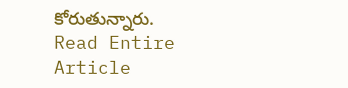కోరుతున్నారు.
Read Entire Article